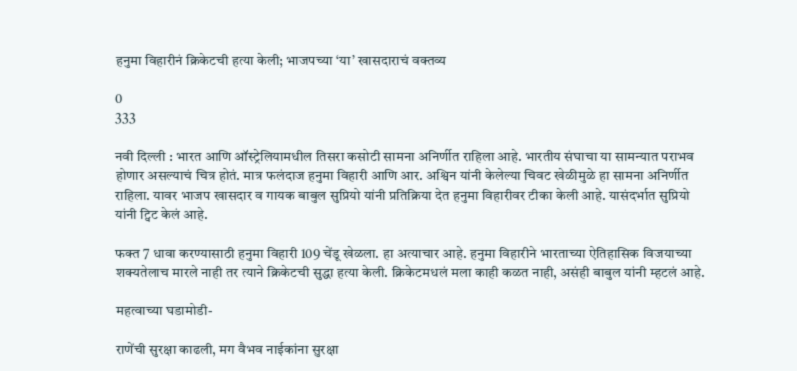हनुमा विहारीनं क्रिकेटची हत्या केली; भाजपच्या ‘या’ खासदाराचं वक्तव्य

0
333

नवी दिल्ली : भारत आणि ऑस्ट्रेलियामधील तिसरा कसोटी सामना अनिर्णीत राहिला आहे. भारतीय संघाचा या सामन्यात पराभव होणार असल्याचं चित्र होतं. मात्र फलंदाज हनुमा विहारी आणि आर. अश्विन यांनी केलेल्या चिवट खेळीमुळे हा सामना अनिर्णीत राहिला. यावर भाजप खासदार व गायक बाबुल सुप्रियो यांनी प्रतिक्रिया देत हनुमा विहारीवर टीका केली आहे. यासंदर्भात सुप्रियो यांनी ट्विट केलं आहे.

फक्त 7 धावा करण्यासाठी हनुमा विहारी 109 चेंडू खेळला. हा अत्याचार आहे. हनुमा विहारीने भारताच्या ऐतिहासिक विजयाच्या शक्यतेलाच मारले नाही तर त्याने क्रिकेटची सुद्धा हत्या केली. क्रिकेटमधलं मला काही कळत नाही, असंही बाबुल यांनी म्हटलं आहे.

महत्वाच्या घडामोडी-

राणेंची सुरक्षा काढली, मग वैभव नाईकांना सुरक्षा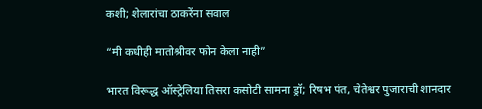कशी; शेलारांचा ठाकरेंना सवाल

“मी कधीही मातोश्रीवर फोन केला नाही”

भारत विरूद्ध ऑस्ट्रेलिया तिसरा कसोटी सामना ड्रॉ; रिषभ पंत, चेतेश्वर पुजाराची शानदार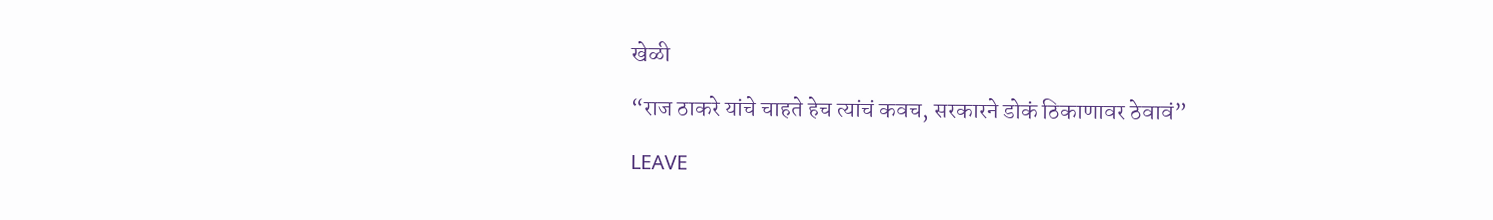खेळी

“राज ठाकरे यांचे चाहते हेच त्यांचं कवच, सरकारने डोकं ठिकाणावर ठेवावं”

LEAVE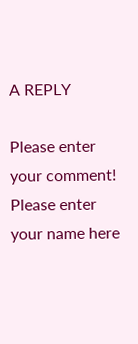A REPLY

Please enter your comment!
Please enter your name here